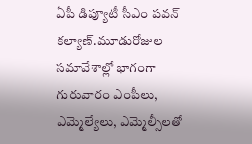ఏపీ డిప్యూటీ సీఎం పవన్ కల్యాణ్.మూడురోజుల సమావేశాల్లో భాగంగా గురువారం ఎంపీలు, ఎమ్మెల్యేలు, ఎమ్మెల్సీలతో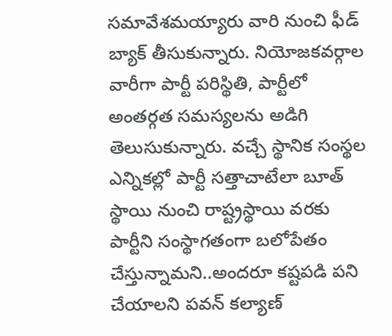సమావేశమయ్యారు వారి నుంచి ఫీడ్ బ్యాక్ తీసుకున్నారు. నియోజకవర్గాల వారీగా పార్టీ పరిస్థితి, పార్టీలో అంతర్గత సమస్యలను అడిగి తెలుసుకున్నారు. వచ్చే స్థానిక సంస్థల ఎన్నికల్లో పార్టీ సత్తాచాటేలా బూత్ స్థాయి నుంచి రాష్ట్రస్థాయి వరకు పార్టీని సంస్థాగతంగా బలోపేతం చేస్తున్నామని..అందరూ కష్టపడి పని చేయాలని పవన్ కల్యాణ్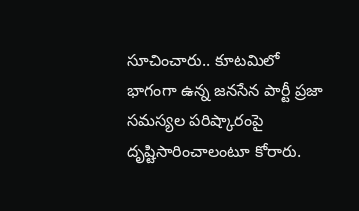సూచించారు.. కూటమిలో భాగంగా ఉన్న జనసేన పార్టీ ప్రజా సమస్యల పరిష్కారంపై దృష్టిసారించాలంటూ కోరారు.